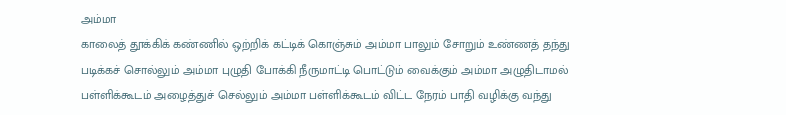அம்மா
காலைத் தூக்கிக் கண்ணில் ஒற்றிக் கட்டிக் கொஞ்சும் அம்மா பாலும் சோறும் உண்ணத் தந்து படிக்கச் சொல்லும் அம்மா புழுதி போக்கி நீருமாட்டி பொட்டும் வைக்கும் அம்மா அழுதிடாமல் பள்ளிக்கூடம் அழைத்துச் செல்லும் அம்மா பள்ளிக்கூடம் விட்ட நேரம் பாதி வழிக்கு வந்து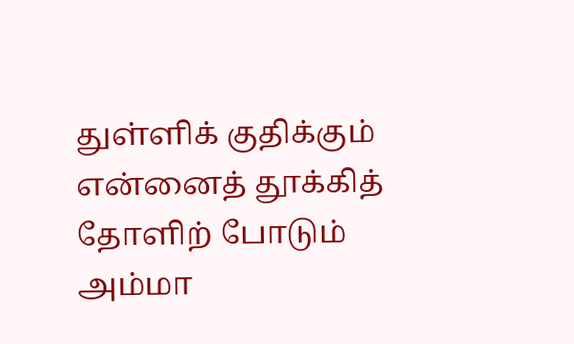துள்ளிக் குதிக்கும் என்னைத் தூக்கித் தோளிற் போடும் அம்மா